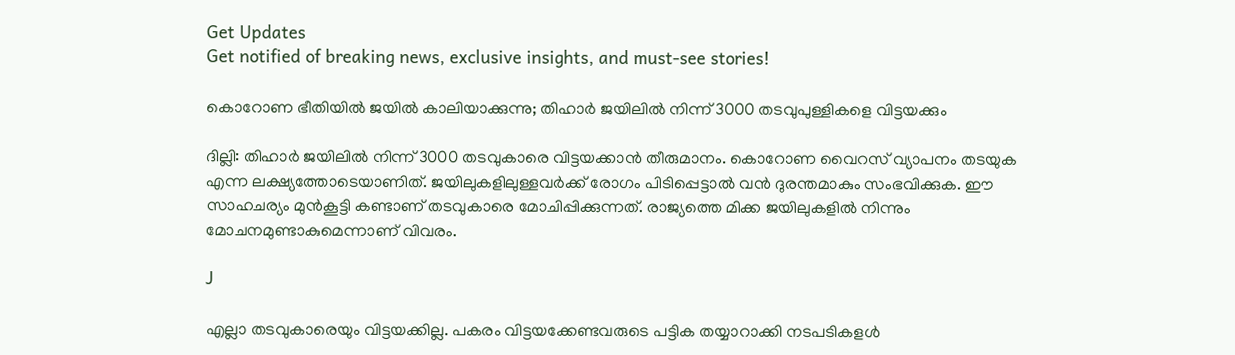Get Updates
Get notified of breaking news, exclusive insights, and must-see stories!

കൊറോണ ഭീതിയില്‍ ജയില്‍ കാലിയാക്കുന്നു; തിഹാര്‍ ജയിലില്‍ നിന്ന് 3000 തടവുപുള്ളികളെ വിട്ടയക്കും

ദില്ലി: തിഹാര്‍ ജയിലില്‍ നിന്ന് 3000 തടവുകാരെ വിട്ടയക്കാന്‍ തീരുമാനം. കൊറോണ വൈറസ് വ്യാപനം തടയുക എന്ന ലക്ഷ്യത്തോടെയാണിത്. ജയിലുകളിലുള്ളവര്‍ക്ക് രോഗം പിടിപ്പെട്ടാല്‍ വന്‍ ദുരന്തമാകും സംഭവിക്കുക. ഈ സാഹചര്യം മുന്‍കൂട്ടി കണ്ടാണ് തടവുകാരെ മോചിപ്പിക്കുന്നത്. രാജ്യത്തെ മിക്ക ജയിലുകളില്‍ നിന്നും മോചനമുണ്ടാകുമെന്നാണ് വിവരം.

J

എല്ലാ തടവുകാരെയും വിട്ടയക്കില്ല. പകരം വിട്ടയക്കേണ്ടവരുടെ പട്ടിക തയ്യാറാക്കി നടപടികളള്‍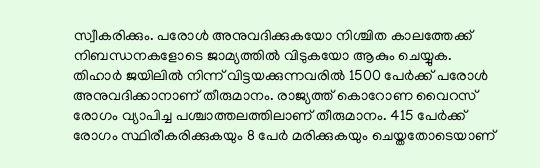സ്വീകരിക്കും. പരോള്‍ അനുവദിക്കുകയോ നിശ്ചിത കാലത്തേക്ക് നിബന്ധനകളോടെ ജാമ്യത്തില്‍ വിടുകയോ ആകും ചെയ്യുക. തിഹാര്‍ ജയിലില്‍ നിന്ന് വിട്ടയക്കുന്നവരില്‍ 1500 പേര്‍ക്ക് പരോള്‍ അനുവദിക്കാനാണ് തീരുമാനം. രാജ്യത്ത് കൊറോണ വൈറസ് രോഗം വ്യാപിച്ച പശ്ചാത്തലത്തിലാണ് തീരുമാനം. 415 പേര്‍ക്ക് രോഗം സ്ഥിരീകരിക്കുകയും 8 പേര്‍ മരിക്കുകയും ചെയ്തതോടെയാണ്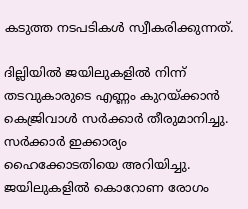കടുത്ത നടപടികള്‍ സ്വീകരിക്കുന്നത്.

ദില്ലിയില്‍ ജയിലുകളില്‍ നിന്ന് തടവുകാരുടെ എണ്ണം കുറയ്ക്കാന്‍ കെജ്രിവാള്‍ സര്‍ക്കാര്‍ തീരുമാനിച്ചു. സര്‍ക്കാര്‍ ഇക്കാര്യം ഹൈക്കോടതിയെ അറിയിച്ചു. ജയിലുകളില്‍ കൊറോണ രോഗം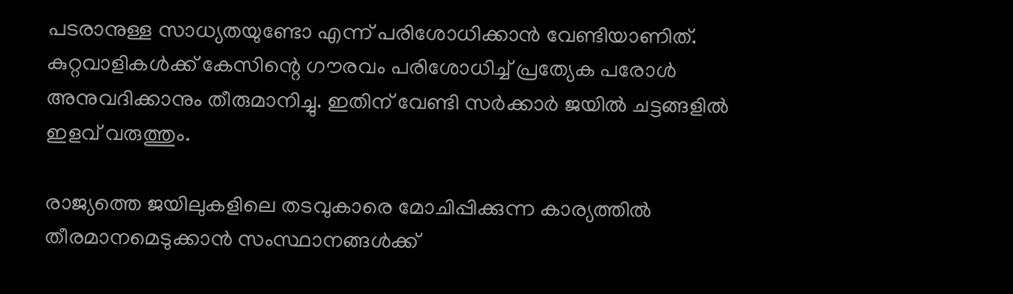പടരാനുള്ള സാധ്യതയുണ്ടോ എന്ന് പരിശോധിക്കാന്‍ വേണ്ടിയാണിത്. കുറ്റവാളികള്‍ക്ക് കേസിന്റെ ഗൗരവം പരിശോധിച്ച് പ്രത്യേക പരോള്‍ അനുവദിക്കാനും തീരുമാനിച്ചു. ഇതിന് വേണ്ടി സര്‍ക്കാര്‍ ജയില്‍ ചട്ടങ്ങളില്‍ ഇളവ് വരുത്തും.

രാജ്യത്തെ ജയിലുകളിലെ തടവുകാരെ മോചിപ്പിക്കുന്ന കാര്യത്തില്‍ തീരമാനമെടുക്കാന്‍ സംസ്ഥാനങ്ങള്‍ക്ക്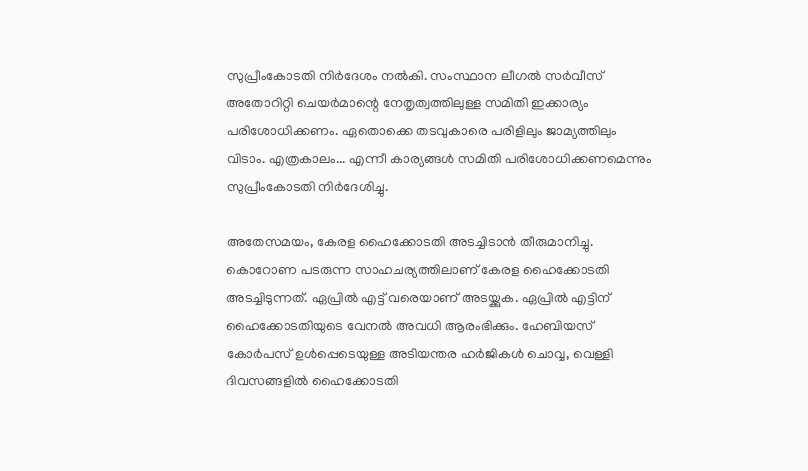സുപ്രീംകോടതി നിര്‍ദേശം നല്‍കി. സംസ്ഥാന ലീഗല്‍ സര്‍വീസ് അതോറിറ്റി ചെയര്‍മാന്റെ നേതൃത്വത്തിലുള്ള സമിതി ഇക്കാര്യം പരിശോധിക്കണം. ഏതൊക്കെ തടവുകാരെ പരിളിലും ജാമ്യത്തിലും വിടാം. എത്രകാലം... എന്നീ കാര്യങ്ങള്‍ സമിതി പരിശോധിക്കണമെന്നും സുപ്രീംകോടതി നിര്‍ദേശിച്ചു.

അതേസമയം, കേരള ഹൈക്കോടതി അടച്ചിടാന്‍ തീരുമാനിച്ചു. കൊറോണ പടരുന്ന സാഹചര്യത്തിലാണ് കേരള ഹൈക്കോടതി അടച്ചിടുന്നത്. ഏപ്രില്‍ എട്ട് വരെയാണ് അടയ്ക്കുക. ഏപ്രില്‍ എട്ടിന് ഹൈക്കോടതിയുടെ വേനല്‍ അവധി ആരംഭിക്കും. ഹേബിയസ് കോര്‍പസ് ഉള്‍പ്പെടെയുള്ള അടിയന്തര ഹര്‍ജികള്‍ ചൊവ്വ, വെള്ളി ദിവസങ്ങളില്‍ ഹൈക്കോടതി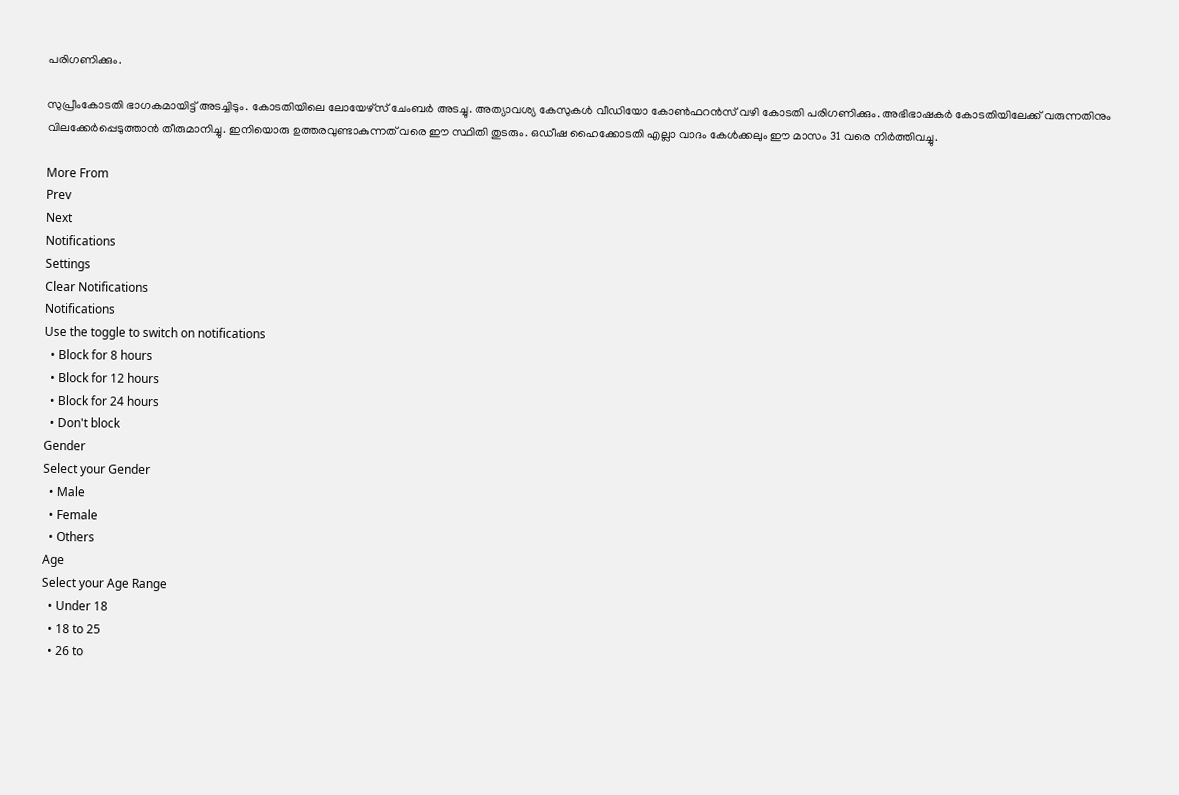പരിഗണിക്കും.

സുപ്രീംകോടതി ഭാഗകമായിട്ട് അടച്ചിടും. കോടതിയിലെ ലോയേഴ്‌സ് ചേംബര്‍ അടച്ചു. അത്യാവശ്യ കേസുകള്‍ വീഡിയോ കോണ്‍ഫറന്‍സ് വഴി കോടതി പരിഗണിക്കും. അഭിഭാഷകര്‍ കോടതിയിലേക്ക് വരുന്നതിനും വിലക്കേര്‍പ്പെടുത്താന്‍ തീരുമാനിച്ചു. ഇനിയൊരു ഉത്തരവുണ്ടാകുന്നത് വരെ ഈ സ്ഥിതി തുടരും. ഒഡീഷ ഹൈക്കോടതി എല്ലാ വാദം കേള്‍ക്കലും ഈ മാസം 31 വരെ നിര്‍ത്തിവച്ചു.

More From
Prev
Next
Notifications
Settings
Clear Notifications
Notifications
Use the toggle to switch on notifications
  • Block for 8 hours
  • Block for 12 hours
  • Block for 24 hours
  • Don't block
Gender
Select your Gender
  • Male
  • Female
  • Others
Age
Select your Age Range
  • Under 18
  • 18 to 25
  • 26 to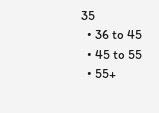35
  • 36 to 45
  • 45 to 55
  • 55+